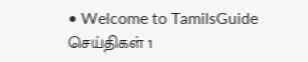• Welcome to TamilsGuide
செய்திகள் 1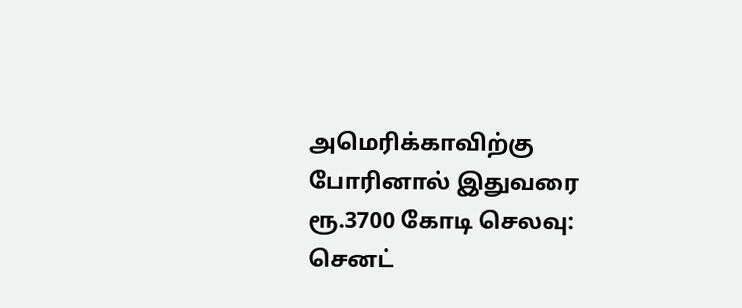அமெரிக்காவிற்கு போரினால் இதுவரை ரூ.3700 கோடி செலவு: செனட்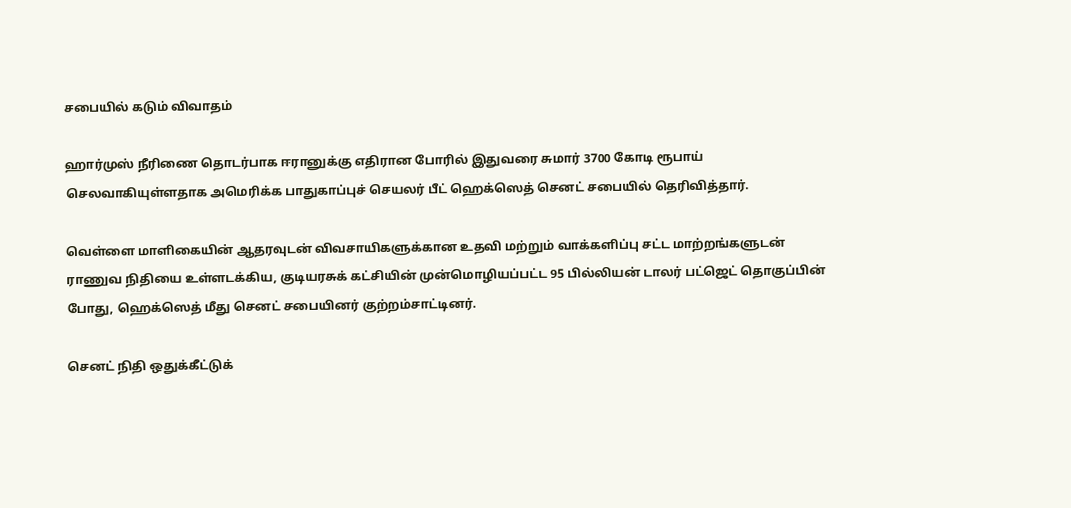சபையில் கடும் விவாதம்

ஹார்முஸ் நீரிணை தொடர்பாக ஈரானுக்கு எதிரான போரில் இதுவரை சுமார் 3700 கோடி ரூபாய் செலவாகியுள்ளதாக அமெரிக்க பாதுகாப்புச் செயலர் பீட் ஹெக்ஸெத் செனட் சபையில் தெரிவித்தார்.

வெள்ளை மாளிகையின் ஆதரவுடன் விவசாயிகளுக்கான உதவி மற்றும் வாக்களிப்பு சட்ட மாற்றங்களுடன் ராணுவ நிதியை உள்ளடக்கிய, குடியரசுக் கட்சியின் முன்மொழியப்பட்ட 95 பில்லியன் டாலர் பட்ஜெட் தொகுப்பின் போது, ஹெக்ஸெத் மீது செனட் சபையினர் குற்றம்சாட்டினர்.

செனட் நிதி ஒதுக்கீட்டுக்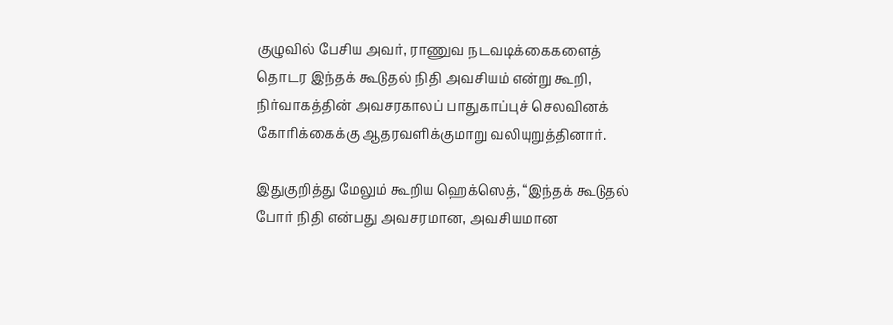குழுவில் பேசிய அவர், ராணுவ நடவடிக்கைகளைத் தொடர இந்தக் கூடுதல் நிதி அவசியம் என்று கூறி, நிர்வாகத்தின் அவசரகாலப் பாதுகாப்புச் செலவினக் கோரிக்கைக்கு ஆதரவளிக்குமாறு வலியுறுத்தினார்.

இதுகுறித்து மேலும் கூறிய ஹெக்ஸெத், “இந்தக் கூடுதல் போர் நிதி என்பது அவசரமான, அவசியமான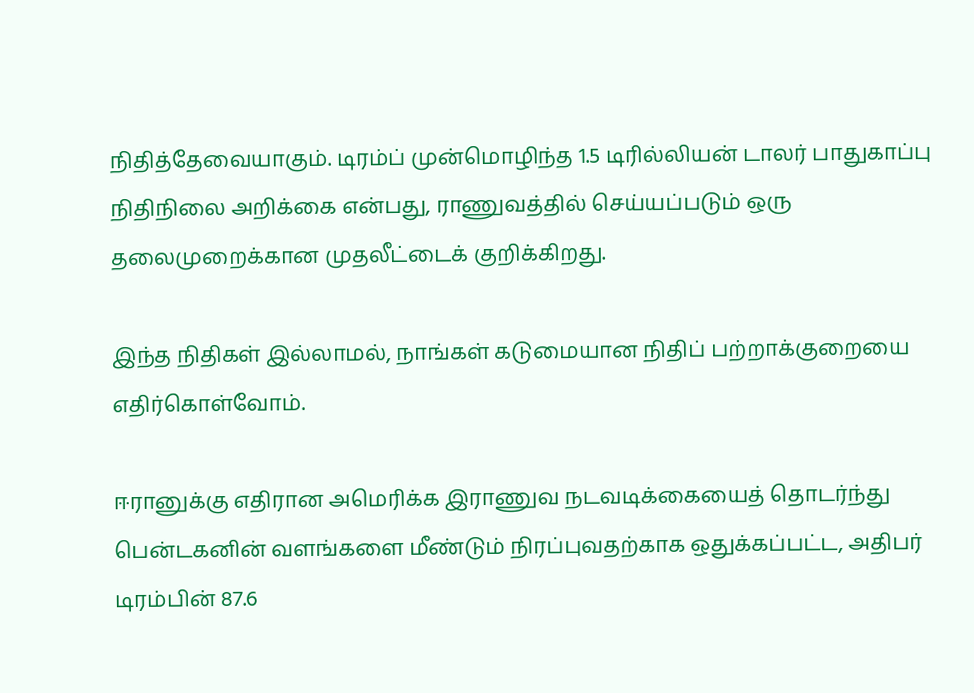நிதித்தேவையாகும். டிரம்ப் முன்மொழிந்த 1.5 டிரில்லியன் டாலர் பாதுகாப்பு நிதிநிலை அறிக்கை என்பது, ராணுவத்தில் செய்யப்படும் ஒரு தலைமுறைக்கான முதலீட்டைக் குறிக்கிறது.

இந்த நிதிகள் இல்லாமல், நாங்கள் கடுமையான நிதிப் பற்றாக்குறையை எதிர்கொள்வோம்.

ஈரானுக்கு எதிரான அமெரிக்க இராணுவ நடவடிக்கையைத் தொடர்ந்து பென்டகனின் வளங்களை மீண்டும் நிரப்புவதற்காக ஒதுக்கப்பட்ட, அதிபர் டிரம்பின் 87.6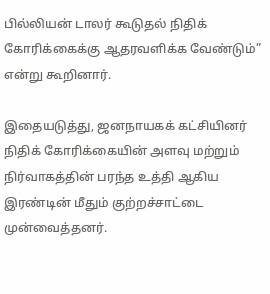பில்லியன் டாலர் கூடுதல் நிதிக் கோரிக்கைக்கு ஆதரவளிக்க வேண்டும்” என்று கூறினார்.

இதையடுத்து, ஜனநாயகக் கட்சியினர் நிதிக் கோரிக்கையின் அளவு மற்றும் நிர்வாகத்தின் பரந்த உத்தி ஆகிய இரண்டின் மீதும் குற்றச்சாட்டை முன்வைத்தனர்.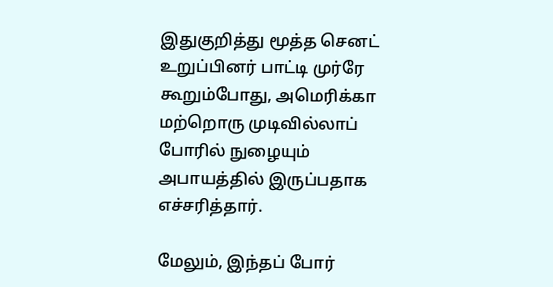இதுகுறித்து மூத்த செனட் உறுப்பினர் பாட்டி முர்ரே கூறும்போது, அமெரிக்கா மற்றொரு முடிவில்லாப் போரில் நுழையும் அபாயத்தில் இருப்பதாக எச்சரித்தார்.

மேலும், இந்தப் போர்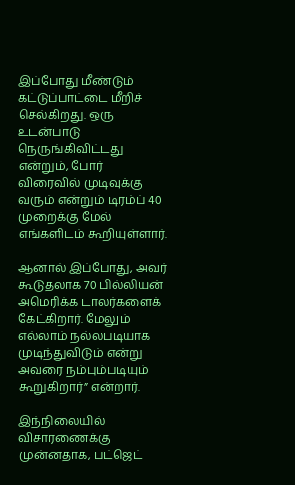இப்போது மீண்டும் கட்டுப்பாட்டை மீறிச் செல்கிறது. ஒரு உடன்பாடு நெருங்கிவிட்டது என்றும், போர் விரைவில் முடிவுக்கு வரும் என்றும் டிரம்ப் 40 முறைக்கு மேல் எங்களிடம் கூறியுள்ளார்.

ஆனால் இப்போது, அவர் கூடுதலாக 70 பில்லியன் அமெரிக்க டாலர்களைக் கேட்கிறார். மேலும் எல்லாம் நல்லபடியாக முடிந்துவிடும் என்று அவரை நம்பும்படியும் கூறுகிறார்” என்றார்.

இந்நிலையில் விசாரணைக்கு முன்னதாக, பட்ஜெட்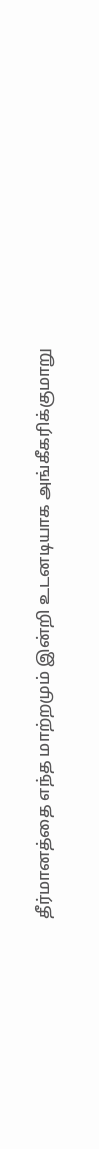தீர்மானத்தை எந்த மாற்றமும் இன்றி உடனடியாக அங்கீகரிக்குமாறு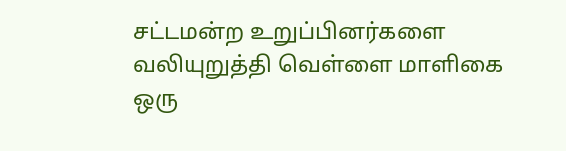சட்டமன்ற உறுப்பினர்களை வலியுறுத்தி வெள்ளை மாளிகை ஒரு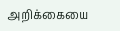அறிக்கையை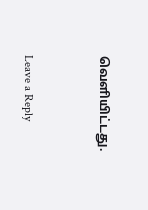வெளியிட்டது.


Leave a Reply